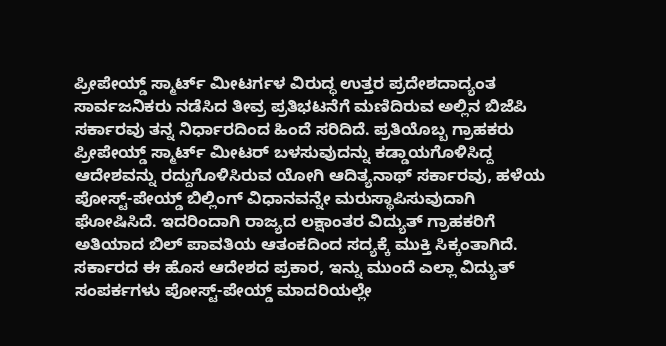ಪ್ರೀಪೇಯ್ಡ್ ಸ್ಮಾರ್ಟ್ ಮೀಟರ್ಗಳ ವಿರುದ್ಧ ಉತ್ತರ ಪ್ರದೇಶದಾದ್ಯಂತ ಸಾರ್ವಜನಿಕರು ನಡೆಸಿದ ತೀವ್ರ ಪ್ರತಿಭಟನೆಗೆ ಮಣಿದಿರುವ ಅಲ್ಲಿನ ಬಿಜೆಪಿ ಸರ್ಕಾರವು ತನ್ನ ನಿರ್ಧಾರದಿಂದ ಹಿಂದೆ ಸರಿದಿದೆ. ಪ್ರತಿಯೊಬ್ಬ ಗ್ರಾಹಕರು ಪ್ರೀಪೇಯ್ಡ್ ಸ್ಮಾರ್ಟ್ ಮೀಟರ್ ಬಳಸುವುದನ್ನು ಕಡ್ಡಾಯಗೊಳಿಸಿದ್ದ ಆದೇಶವನ್ನು ರದ್ದುಗೊಳಿಸಿರುವ ಯೋಗಿ ಆದಿತ್ಯನಾಥ್ ಸರ್ಕಾರವು, ಹಳೆಯ ಪೋಸ್ಟ್-ಪೇಯ್ಡ್ ಬಿಲ್ಲಿಂಗ್ ವಿಧಾನವನ್ನೇ ಮರುಸ್ಥಾಪಿಸುವುದಾಗಿ ಘೋಷಿಸಿದೆ. ಇದರಿಂದಾಗಿ ರಾಜ್ಯದ ಲಕ್ಷಾಂತರ ವಿದ್ಯುತ್ ಗ್ರಾಹಕರಿಗೆ ಅತಿಯಾದ ಬಿಲ್ ಪಾವತಿಯ ಆತಂಕದಿಂದ ಸದ್ಯಕ್ಕೆ ಮುಕ್ತಿ ಸಿಕ್ಕಂತಾಗಿದೆ.
ಸರ್ಕಾರದ ಈ ಹೊಸ ಆದೇಶದ ಪ್ರಕಾರ, ಇನ್ನು ಮುಂದೆ ಎಲ್ಲಾ ವಿದ್ಯುತ್ ಸಂಪರ್ಕಗಳು ಪೋಸ್ಟ್-ಪೇಯ್ಡ್ ಮಾದರಿಯಲ್ಲೇ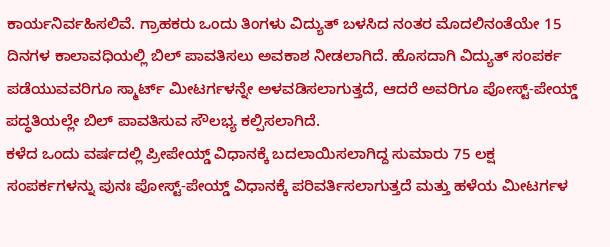ಕಾರ್ಯನಿರ್ವಹಿಸಲಿವೆ. ಗ್ರಾಹಕರು ಒಂದು ತಿಂಗಳು ವಿದ್ಯುತ್ ಬಳಸಿದ ನಂತರ ಮೊದಲಿನಂತೆಯೇ 15 ದಿನಗಳ ಕಾಲಾವಧಿಯಲ್ಲಿ ಬಿಲ್ ಪಾವತಿಸಲು ಅವಕಾಶ ನೀಡಲಾಗಿದೆ. ಹೊಸದಾಗಿ ವಿದ್ಯುತ್ ಸಂಪರ್ಕ ಪಡೆಯುವವರಿಗೂ ಸ್ಮಾರ್ಟ್ ಮೀಟರ್ಗಳನ್ನೇ ಅಳವಡಿಸಲಾಗುತ್ತದೆ, ಆದರೆ ಅವರಿಗೂ ಪೋಸ್ಟ್-ಪೇಯ್ಡ್ ಪದ್ಧತಿಯಲ್ಲೇ ಬಿಲ್ ಪಾವತಿಸುವ ಸೌಲಭ್ಯ ಕಲ್ಪಿಸಲಾಗಿದೆ.
ಕಳೆದ ಒಂದು ವರ್ಷದಲ್ಲಿ ಪ್ರೀಪೇಯ್ಡ್ ವಿಧಾನಕ್ಕೆ ಬದಲಾಯಿಸಲಾಗಿದ್ದ ಸುಮಾರು 75 ಲಕ್ಷ ಸಂಪರ್ಕಗಳನ್ನು ಪುನಃ ಪೋಸ್ಟ್-ಪೇಯ್ಡ್ ವಿಧಾನಕ್ಕೆ ಪರಿವರ್ತಿಸಲಾಗುತ್ತದೆ ಮತ್ತು ಹಳೆಯ ಮೀಟರ್ಗಳ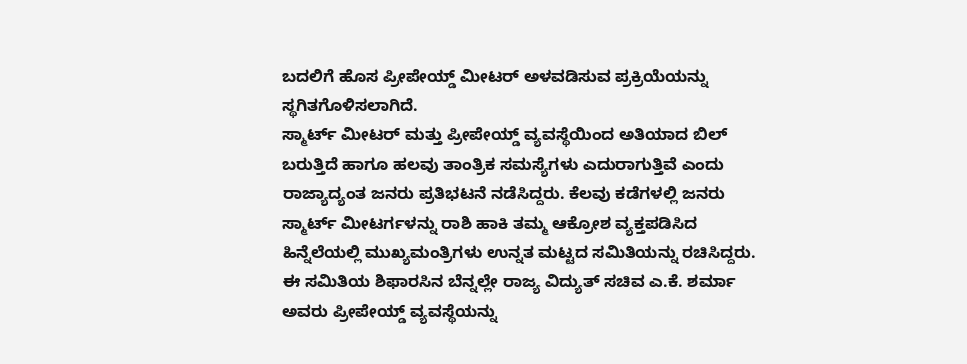ಬದಲಿಗೆ ಹೊಸ ಪ್ರೀಪೇಯ್ಡ್ ಮೀಟರ್ ಅಳವಡಿಸುವ ಪ್ರಕ್ರಿಯೆಯನ್ನು ಸ್ಥಗಿತಗೊಳಿಸಲಾಗಿದೆ.
ಸ್ಮಾರ್ಟ್ ಮೀಟರ್ ಮತ್ತು ಪ್ರೀಪೇಯ್ಡ್ ವ್ಯವಸ್ಥೆಯಿಂದ ಅತಿಯಾದ ಬಿಲ್ ಬರುತ್ತಿದೆ ಹಾಗೂ ಹಲವು ತಾಂತ್ರಿಕ ಸಮಸ್ಯೆಗಳು ಎದುರಾಗುತ್ತಿವೆ ಎಂದು ರಾಜ್ಯಾದ್ಯಂತ ಜನರು ಪ್ರತಿಭಟನೆ ನಡೆಸಿದ್ದರು. ಕೆಲವು ಕಡೆಗಳಲ್ಲಿ ಜನರು ಸ್ಮಾರ್ಟ್ ಮೀಟರ್ಗಳನ್ನು ರಾಶಿ ಹಾಕಿ ತಮ್ಮ ಆಕ್ರೋಶ ವ್ಯಕ್ತಪಡಿಸಿದ ಹಿನ್ನೆಲೆಯಲ್ಲಿ ಮುಖ್ಯಮಂತ್ರಿಗಳು ಉನ್ನತ ಮಟ್ಟದ ಸಮಿತಿಯನ್ನು ರಚಿಸಿದ್ದರು. ಈ ಸಮಿತಿಯ ಶಿಫಾರಸಿನ ಬೆನ್ನಲ್ಲೇ ರಾಜ್ಯ ವಿದ್ಯುತ್ ಸಚಿವ ಎ.ಕೆ. ಶರ್ಮಾ ಅವರು ಪ್ರೀಪೇಯ್ಡ್ ವ್ಯವಸ್ಥೆಯನ್ನು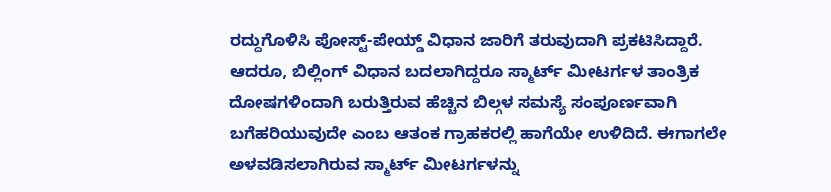ರದ್ದುಗೊಳಿಸಿ ಪೋಸ್ಟ್-ಪೇಯ್ಡ್ ವಿಧಾನ ಜಾರಿಗೆ ತರುವುದಾಗಿ ಪ್ರಕಟಿಸಿದ್ದಾರೆ.
ಆದರೂ, ಬಿಲ್ಲಿಂಗ್ ವಿಧಾನ ಬದಲಾಗಿದ್ದರೂ ಸ್ಮಾರ್ಟ್ ಮೀಟರ್ಗಳ ತಾಂತ್ರಿಕ ದೋಷಗಳಿಂದಾಗಿ ಬರುತ್ತಿರುವ ಹೆಚ್ಚಿನ ಬಿಲ್ಗಳ ಸಮಸ್ಯೆ ಸಂಪೂರ್ಣವಾಗಿ ಬಗೆಹರಿಯುವುದೇ ಎಂಬ ಆತಂಕ ಗ್ರಾಹಕರಲ್ಲಿ ಹಾಗೆಯೇ ಉಳಿದಿದೆ. ಈಗಾಗಲೇ ಅಳವಡಿಸಲಾಗಿರುವ ಸ್ಮಾರ್ಟ್ ಮೀಟರ್ಗಳನ್ನು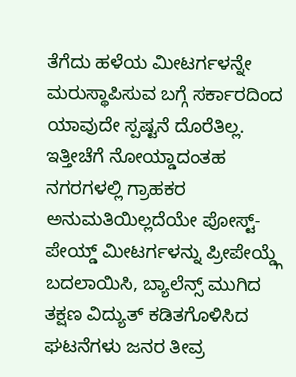ತೆಗೆದು ಹಳೆಯ ಮೀಟರ್ಗಳನ್ನೇ ಮರುಸ್ಥಾಪಿಸುವ ಬಗ್ಗೆ ಸರ್ಕಾರದಿಂದ ಯಾವುದೇ ಸ್ಪಷ್ಟನೆ ದೊರೆತಿಲ್ಲ.
ಇತ್ತೀಚೆಗೆ ನೋಯ್ಡಾದಂತಹ ನಗರಗಳಲ್ಲಿ ಗ್ರಾಹಕರ ಅನುಮತಿಯಿಲ್ಲದೆಯೇ ಪೋಸ್ಟ್-ಪೇಯ್ಡ್ ಮೀಟರ್ಗಳನ್ನು ಪ್ರೀಪೇಯ್ಡ್ಗೆ ಬದಲಾಯಿಸಿ, ಬ್ಯಾಲೆನ್ಸ್ ಮುಗಿದ ತಕ್ಷಣ ವಿದ್ಯುತ್ ಕಡಿತಗೊಳಿಸಿದ ಘಟನೆಗಳು ಜನರ ತೀವ್ರ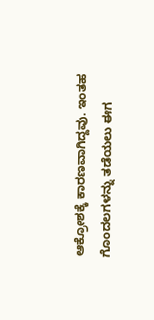ಆಕ್ರೋಶಕ್ಕೆ ಕಾರಣವಾಗಿದ್ದವು. ಇಂತಹ ಗೊಂದಲಗಳನ್ನು ತಡೆಯಲು ಈಗ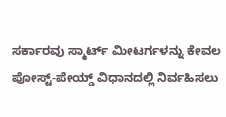ಸರ್ಕಾರವು ಸ್ಮಾರ್ಟ್ ಮೀಟರ್ಗಳನ್ನು ಕೇವಲ ಪೋಸ್ಟ್-ಪೇಯ್ಡ್ ವಿಧಾನದಲ್ಲಿ ನಿರ್ವಹಿಸಲು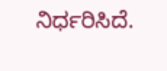ನಿರ್ಧರಿಸಿದೆ.